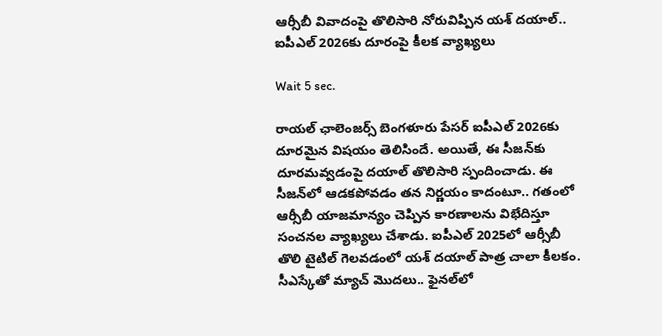ఆర్సీబీ వివాదంపై తొలిసారి నోరువిప్పిన యశ్ దయాల్.. ఐపీఎల్ 2026కు దూరంపై కీలక వ్యాఖ్యలు

Wait 5 sec.

రాయల్ ఛాలెంజర్స్ బెంగళూరు పేసర్ ఐపీఎల్ 2026కు దూరమైన విషయం తెలిసిందే. అయితే, ఈ సీజన్‌కు దూరమవ్వడంపై దయాల్ తొలిసారి స్పందించాడు. ఈ సీజన్‌లో ఆడకపోవడం తన నిర్ణయం కాదంటూ.. గతంలో ఆర్సీబీ యాజమాన్యం చెప్పిన కారణాలను విభేదిస్తూ సంచనల వ్యాఖ్యలు చేశాడు. ఐపీఎల్ 2025లో ఆర్సీబీ తొలి టైటిల్ గెలవడంలో యశ్ దయాల్ పాత్ర చాలా కీలకం. సీఎస్కేతో మ్యాచ్‌ మొదలు.. ఫైనల్‌లో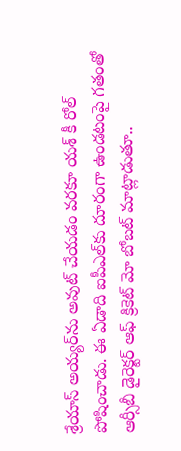శ్రేయాస్ అయ్యర్‌ను అవుట్ చేయడం వరకూ యశ్ కీ రోల్ పోషించాడు. ఈ ఏడాది ఐపీఎల్‌కు దూరంగా ఉండటంపై గతంతో ఆర్సీబీ డైరెక్టర్ ఆఫ్ క్రికెట్ మో బోబట్ మాట్లాడుతూ..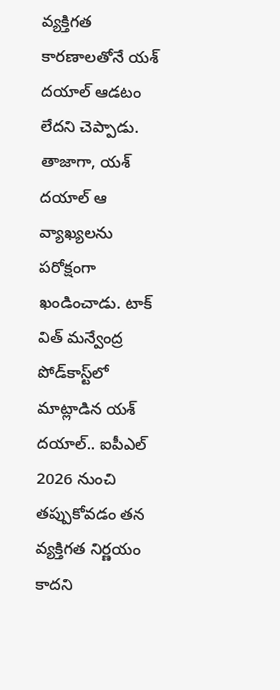వ్యక్తిగత కారణాలతోనే యశ్ దయాల్ ఆడటం లేదని చెప్పాడు. తాజాగా, యశ్ దయాల్ ఆ వ్యాఖ్యలను పరోక్షంగా ఖండించాడు. టాక్ విత్ మన్వేంద్ర పోడ్‌కాస్ట్‌లో మాట్లాడిన యశ్ దయాల్.. ఐపీఎల్ 2026 నుంచి తప్పుకోవడం తన వ్యక్తిగత నిర్ణయం కాదని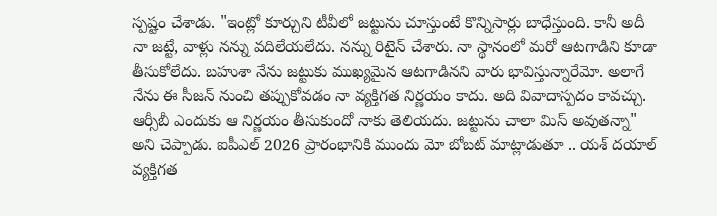స్పష్టం చేశాడు. "ఇంట్లో కూర్చుని టీవీలో జట్టును చూస్తుంటే కొన్నిసార్లు బాధేస్తుంది. కానీ అదీ నా జట్టే, వాళ్లు నన్ను వదిలేయలేదు. నన్ను రిటైన్ చేశారు. నా స్థానంలో మరో ఆటగాడిని కూడా తీసుకోలేదు. బహుశా నేను జట్టుకు ముఖ్యమైన ఆటగాడినని వారు భావిస్తున్నారేమో. అలాగే నేను ఈ సీజన్ నుంచి తప్పుకోవడం నా వ్యక్తిగత నిర్ణయం కాదు. అది వివాదాస్పదం కావచ్చు. ఆర్సీబీ ఎందుకు ఆ నిర్ణయం తీసుకుందో నాకు తెలియదు. జట్టును చాలా మిస్ అవుతన్నా" అని చెప్పాడు. ఐపీఎల్ 2026 ప్రారంభానికి ముందు మో బోబట్ మాట్లాడుతూ .. యశ్ దయాల్ వ్యక్తిగత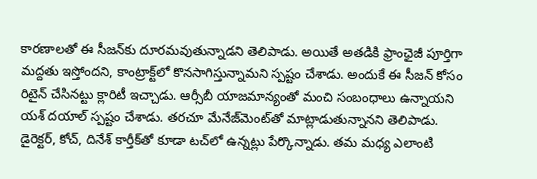కారణాలతో ఈ సీజన్‌కు దూరమవుతున్నాడని తెలిపాడు. అయితే అతడికి ఫ్రాంఛైజీ పూర్తిగా మద్దతు ఇస్తోందని, కాంట్రాక్ట్‌లో కొనసాగిస్తున్నామని స్పష్టం చేశాడు. అందుకే ఈ సీజన్ కోసం రిటైన్ చేసినట్టు క్లారిటీ ఇచ్చాడు. ఆర్సీబీ యాజమాన్యంతో మంచి సంబంధాలు ఉన్నాయని యశ్ దయాల్ స్పష్టం చేశాడు. తరచూ మేనేజ్‌మెంట్‌తో మాట్లాడుతున్నానని తెలిపాడు. డైరెక్టర్, కోచ్, దినేశ్ కార్తీక్‌తో కూడా టచ్‌లో ఉన్నట్లు పేర్కొన్నాడు. తమ మధ్య ఎలాంటి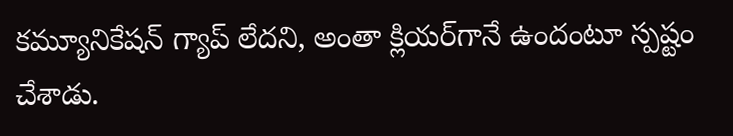కమ్యూనికేషన్ గ్యాప్ లేదని, అంతా క్లియర్‌గానే ఉందంటూ స్పష్టం చేశాడు.